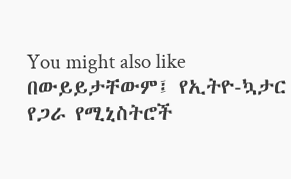You might also like
በውይይታቸውም፤ የኢትዮ-ኳታር የጋራ የሚኒስትሮች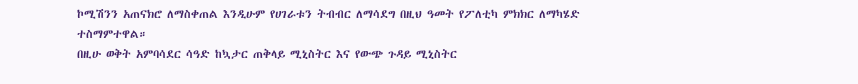ኮሚሽንን አጠናክሮ ለማስቀጠል እንዲሁም የሀገራቱን ትብብር ለማሳደግ በዚህ ዓመት የፖለቲካ ምክክር ለማካሄድ ተስማምተዋል።
በዚሁ ወቅት አምባሳደር ሳዓድ ከኳታር ጠቅላይ ሚኒስትር እና የውጭ ጉዳይ ሚኒስትር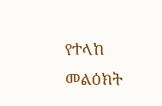የተላከ መልዕክት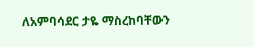ለአምባሳደር ታዬ ማስረከባቸውን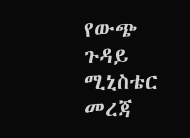የውጭ ጉዳይ ሚኒስቴር መረጃ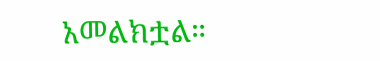አመልክቷል።